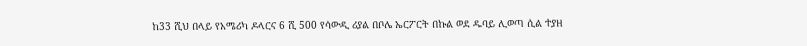ከ33 ሺህ በላይ የአሜሪካ ዶላርና 6 ሺ 500 የሳውዲ ሪያል በቦሌ ኤርፖርት በኩል ወደ ዱባይ ሊወጣ ሲል ተያዘ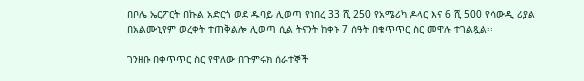በቦሌ ኤርፖርት በኩል አድርጎ ወደ ዱባይ ሊወጣ የነበረ 33 ሺ 250 የአሜሪካ ዶላር እና 6 ሺ 500 የሳውዲ ሪያል በአልሙኒየም ወረቀት ተጠቅልሎ ሊወጣ ሲል ትናንት ከቀኑ 7 ሰዓት በቁጥጥር ስር መዋሉ ተገልጿል፡፡

ገንዘቡ በቀጥጥር ስር የዋለው በጉምሩክ ሰራተኞች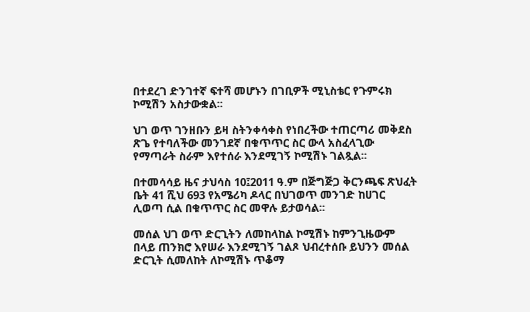በተደረገ ድንገተኛ ፍተሻ መሆኑን በገቢዎች ሚኒስቴር የጉምሩክ ኮሚሽን አስታውቋል፡፡

ህገ ወጥ ገንዘቡን ይዛ ስትንቀሳቀስ የነበረችው ተጠርጣሪ መቅደስ ጽጌ የተባለችው መንገደኛ በቁጥጥር ስር ውላ አስፈላጊው የማጣራት ስራም እየተሰራ እንደሚገኝ ኮሚሽኑ ገልጿል፡፡

በተመሳሳይ ዜና ታህሳስ 10፤2011 ዓ.ም በጅግጅጋ ቅርንጫፍ ጽህፈት ቤት 41 ሺህ 693 የአሜሪካ ዶላር በህገወጥ መንገድ ከሀገር ሊወጣ ሲል በቁጥጥር ስር መዋሉ ይታወሳል፡፡

መሰል ህገ ወጥ ድርጊትን ለመከላከል ኮሚሽኑ ከምንጊዜውም በላይ ጠንክሮ እየሠራ እንደሚገኝ ገልጾ ህብረተሰቡ ይህንን መሰል ድርጊት ሲመለከት ለኮሚሽኑ ጥቆማ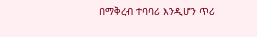በማቅረብ ተባባሪ እንዲሆን ጥሪ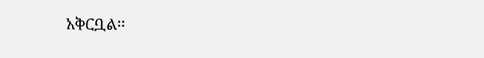አቅርቧል፡፡